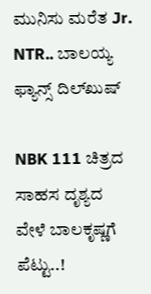ಮುನಿಸು ಮರೆತ Jr. NTR.. ಬಾಲಯ್ಯ ಫ್ಯಾನ್ಸ್ ದಿಲ್‌‌‌ಖುಷ್

NBK 111 ಚಿತ್ರದ ಸಾಹಸ ದೃಶ್ಯದ ವೇಳೆ ಬಾಲಕೃಷ್ಣಗೆ ಪೆಟ್ಟು..!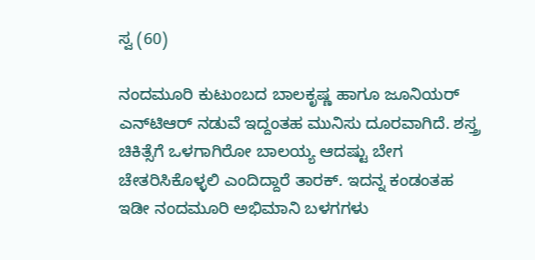ಸ್ವ (60)

ನಂದಮೂರಿ ಕುಟುಂಬದ ಬಾಲಕೃಷ್ಣ ಹಾಗೂ ಜೂನಿಯರ್ ಎನ್‌ಟಿಆರ್ ನಡುವೆ ಇದ್ದಂತಹ ಮುನಿಸು ದೂರವಾಗಿದೆ. ಶಸ್ತ್ರ ಚಿಕಿತ್ಸೆಗೆ ಒಳಗಾಗಿರೋ ಬಾಲಯ್ಯ ಆದಷ್ಟು ಬೇಗ ಚೇತರಿಸಿಕೊಳ್ಳಲಿ ಎಂದಿದ್ದಾರೆ ತಾರಕ್. ಇದನ್ನ ಕಂಡಂತಹ ಇಡೀ ನಂದಮೂರಿ ಅಭಿಮಾನಿ ಬಳಗಗಳು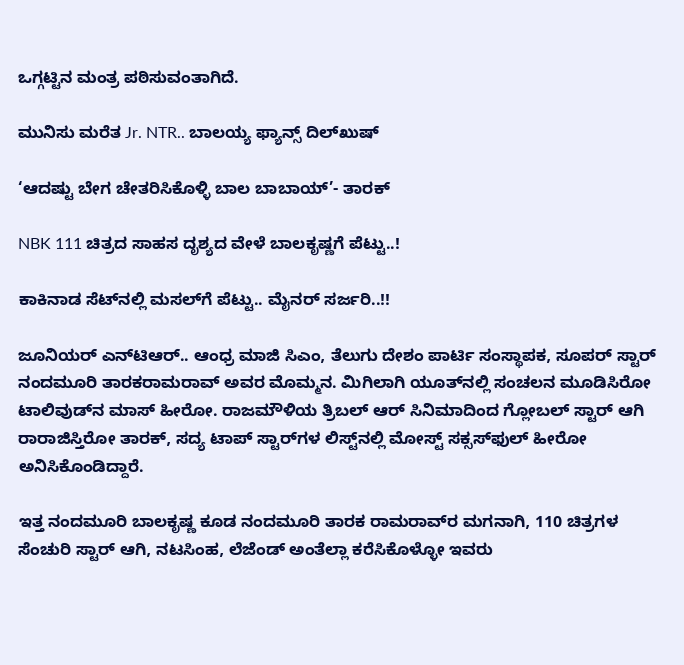ಒಗ್ಗಟ್ಟಿನ ಮಂತ್ರ ಪಠಿಸುವಂತಾಗಿದೆ.

ಮುನಿಸು ಮರೆತ Jr. NTR.. ಬಾಲಯ್ಯ ಫ್ಯಾನ್ಸ್ ದಿಲ್‌‌‌ಖುಷ್

‘ಆದಷ್ಟು ಬೇಗ ಚೇತರಿಸಿಕೊಳ್ಳಿ ಬಾಲ ಬಾಬಾಯ್’- ತಾರಕ್

NBK 111 ಚಿತ್ರದ ಸಾಹಸ ದೃಶ್ಯದ ವೇಳೆ ಬಾಲಕೃಷ್ಣಗೆ ಪೆಟ್ಟು..!

ಕಾಕಿನಾಡ ಸೆಟ್‌‌ನಲ್ಲಿ ಮಸಲ್‌ಗೆ ಪೆಟ್ಟು.. ಮೈನರ್ ಸರ್ಜರಿ..!!

ಜೂನಿಯರ್‌ ಎನ್‌ಟಿಆರ್.. ಆಂಧ್ರ ಮಾಜಿ ಸಿಎಂ, ತೆಲುಗು ದೇಶಂ ಪಾರ್ಟಿ ಸಂಸ್ಥಾಪಕ, ಸೂಪರ್ ಸ್ಟಾರ್ ನಂದಮೂರಿ ತಾರಕರಾಮರಾವ್‌ ಅವರ ಮೊಮ್ಮನ. ಮಿಗಿಲಾಗಿ ಯೂತ್‌‌ನಲ್ಲಿ ಸಂಚಲನ ಮೂಡಿಸಿರೋ ಟಾಲಿವುಡ್‌ನ ಮಾಸ್‌ ಹೀರೋ. ರಾಜಮೌಳಿಯ ತ್ರಿಬಲ್ ಆರ್ ಸಿನಿಮಾದಿಂದ ಗ್ಲೋಬಲ್ ಸ್ಟಾರ್ ಆಗಿ ರಾರಾಜಿಸ್ತಿರೋ ತಾರಕ್, ಸದ್ಯ ಟಾಪ್ ಸ್ಟಾರ್‌‌ಗಳ ಲಿಸ್ಟ್‌‌ನಲ್ಲಿ ಮೋಸ್ಟ್ ಸಕ್ಸಸ್‌‌ಫುಲ್ ಹೀರೋ ಅನಿಸಿಕೊಂಡಿದ್ದಾರೆ.

ಇತ್ತ ನಂದಮೂರಿ ಬಾಲಕೃಷ್ಣ ಕೂಡ ನಂದಮೂರಿ ತಾರಕ ರಾಮರಾವ್‌ರ ಮಗನಾಗಿ, 110 ಚಿತ್ರಗಳ ಸೆಂಚುರಿ ಸ್ಟಾರ್ ಆಗಿ, ನಟಸಿಂಹ, ಲೆಜೆಂಡ್ ಅಂತೆಲ್ಲಾ ಕರೆಸಿಕೊಳ್ಳೋ ಇವರು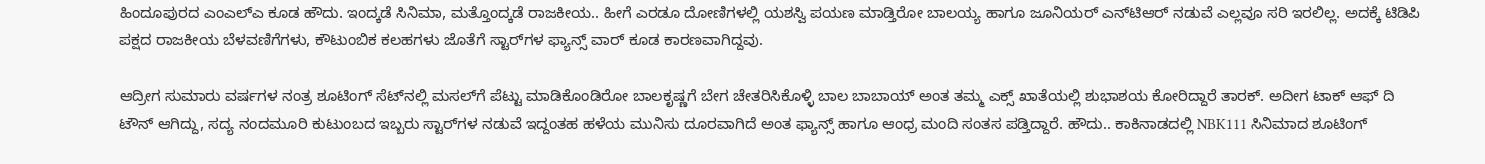ಹಿಂದೂಪುರದ ಎಂಎಲ್‌ಎ ಕೂಡ ಹೌದು. ಇಂದ್ಕಡೆ ಸಿನಿಮಾ, ಮತ್ತೊಂದ್ಕಡೆ ರಾಜಕೀಯ.. ಹೀಗೆ ಎರಡೂ ದೋಣಿಗಳಲ್ಲಿ ಯಶಸ್ವಿ ಪಯಣ ಮಾಡ್ತಿರೋ ಬಾಲಯ್ಯ ಹಾಗೂ ಜೂನಿಯರ್ ಎನ್‌ಟಿಆರ್ ನಡುವೆ ಎಲ್ಲವೂ ಸರಿ ಇರಲಿಲ್ಲ. ಅದಕ್ಕೆ ಟಿಡಿಪಿ ಪಕ್ಷದ ರಾಜಕೀಯ ಬೆಳವಣಿಗೆಗಳು, ಕೌಟುಂಬಿಕ ಕಲಹಗಳು ಜೊತೆಗೆ ಸ್ಟಾರ್‌ಗಳ ಫ್ಯಾನ್ಸ್ ವಾರ್ ಕೂಡ ಕಾರಣವಾಗಿದ್ದವು.

ಆದ್ರೀಗ ಸುಮಾರು ವರ್ಷಗಳ ನಂತ್ರ ಶೂಟಿಂಗ್ ಸೆಟ್‌‌ನಲ್ಲಿ ಮಸಲ್‌ಗೆ ಪೆಟ್ಟು ಮಾಡಿಕೊಂಡಿರೋ ಬಾಲಕೃಷ್ಣಗೆ ಬೇಗ ಚೇತರಿಸಿಕೊಳ್ಳಿ ಬಾಲ ಬಾಬಾಯ್ ಅಂತ ತಮ್ಮ ಎಕ್ಸ್ ಖಾತೆಯಲ್ಲಿ ಶುಭಾಶಯ ಕೋರಿದ್ದಾರೆ ತಾರಕ್. ಅದೀಗ ಟಾಕ್ ಆಫ್ ದಿ ಟೌನ್ ಆಗಿದ್ದು, ಸದ್ಯ ನಂದಮೂರಿ ಕುಟುಂಬದ ಇಬ್ಬರು ಸ್ಟಾರ್‌ಗಳ ನಡುವೆ ಇದ್ದಂತಹ ಹಳೆಯ ಮುನಿಸು ದೂರವಾಗಿದೆ ಅಂತ ಫ್ಯಾನ್ಸ್ ಹಾಗೂ ಆಂಧ್ರ ಮಂದಿ ಸಂತಸ ಪಡ್ತಿದ್ದಾರೆ. ಹೌದು.. ಕಾಕಿನಾಡದಲ್ಲಿ NBK111 ಸಿನಿಮಾದ ಶೂಟಿಂಗ್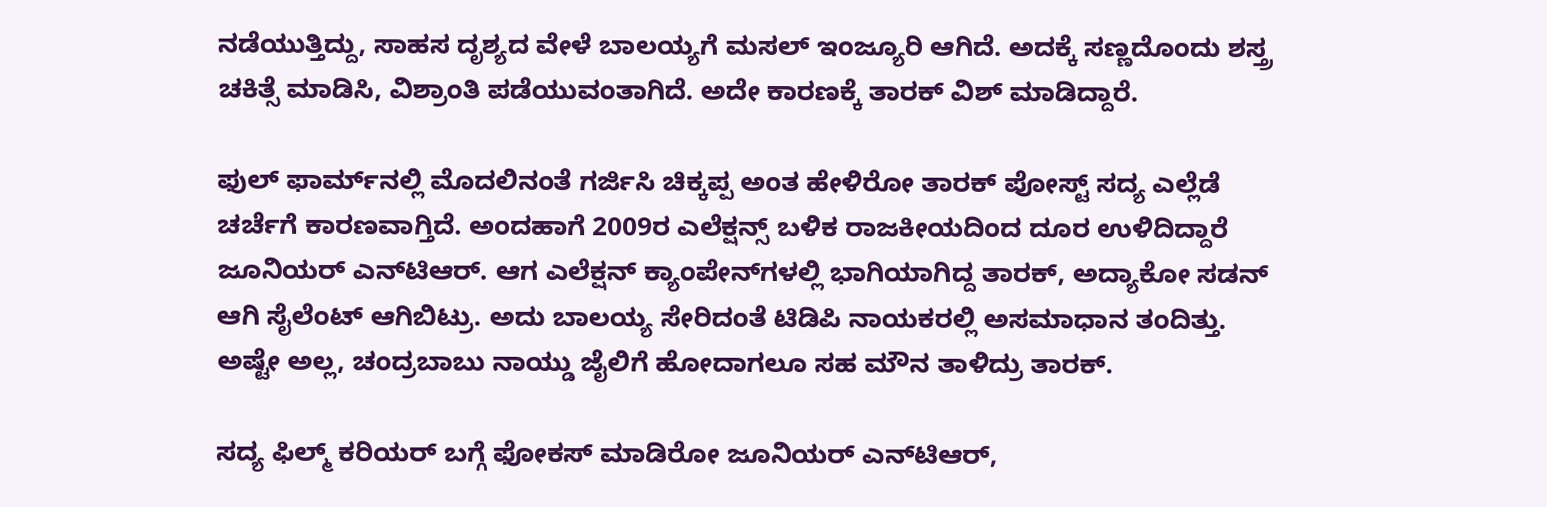ನಡೆಯುತ್ತಿದ್ದು, ಸಾಹಸ ದೃಶ್ಯದ ವೇಳೆ ಬಾಲಯ್ಯಗೆ ಮಸಲ್ ಇಂಜ್ಯೂರಿ ಆಗಿದೆ. ಅದಕ್ಕೆ ಸಣ್ಣದೊಂದು ಶಸ್ತ್ರ ಚಕಿತ್ಸೆ ಮಾಡಿಸಿ, ವಿಶ್ರಾಂತಿ ಪಡೆಯುವಂತಾಗಿದೆ. ಅದೇ ಕಾರಣಕ್ಕೆ ತಾರಕ್ ವಿಶ್ ಮಾಡಿದ್ದಾರೆ.

ಫುಲ್ ಫಾರ್ಮ್‌‌ನಲ್ಲಿ ಮೊದಲಿನಂತೆ ಗರ್ಜಿಸಿ ಚಿಕ್ಕಪ್ಪ ಅಂತ ಹೇಳಿರೋ ತಾರಕ್ ಪೋಸ್ಟ್ ಸದ್ಯ ಎಲ್ಲೆಡೆ ಚರ್ಚೆಗೆ ಕಾರಣವಾಗ್ತಿದೆ. ಅಂದಹಾಗೆ 2009ರ ಎಲೆಕ್ಷನ್ಸ್ ಬಳಿಕ ರಾಜಕೀಯದಿಂದ ದೂರ ಉಳಿದಿದ್ದಾರೆ ಜೂನಿಯರ್ ಎನ್‌ಟಿಆರ್. ಆಗ ಎಲೆಕ್ಷನ್ ಕ್ಯಾಂಪೇನ್‌ಗಳಲ್ಲಿ ಭಾಗಿಯಾಗಿದ್ದ ತಾರಕ್, ಅದ್ಯಾಕೋ ಸಡನ್ ಆಗಿ ಸೈಲೆಂಟ್ ಆಗಿಬಿಟ್ರು. ಅದು ಬಾಲಯ್ಯ ಸೇರಿದಂತೆ ಟಿಡಿಪಿ ನಾಯಕರಲ್ಲಿ ಅಸಮಾಧಾನ ತಂದಿತ್ತು. ಅಷ್ಟೇ ಅಲ್ಲ, ಚಂದ್ರಬಾಬು ನಾಯ್ಡು ಜೈಲಿಗೆ ಹೋದಾಗಲೂ ಸಹ ಮೌನ ತಾಳಿದ್ರು ತಾರಕ್.

ಸದ್ಯ ಫಿಲ್ಮ್ ಕರಿಯರ್ ಬಗ್ಗೆ ಫೋಕಸ್ ಮಾಡಿರೋ ಜೂನಿಯರ್ ಎನ್‌ಟಿಆರ್,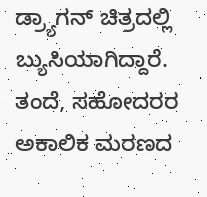ಡ್ರ್ಯಾಗನ್ ಚಿತ್ರದಲ್ಲಿ ಬ್ಯುಸಿಯಾಗಿದ್ದಾರೆ. ತಂದೆ, ಸಹೋದರರ ಅಕಾಲಿಕ ಮರಣದ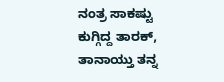ನಂತ್ರ ಸಾಕಷ್ಟು ಕುಗ್ಗಿದ್ದ ತಾರಕ್, ತಾನಾಯ್ತು ತನ್ನ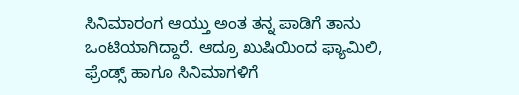ಸಿನಿಮಾರಂಗ ಆಯ್ತು ಅಂತ ತನ್ನ ಪಾಡಿಗೆ ತಾನು ಒಂಟಿಯಾಗಿದ್ದಾರೆ. ಆದ್ರೂ ಖುಷಿಯಿಂದ ಫ್ಯಾಮಿಲಿ, ಫ್ರೆಂಡ್ಸ್ ಹಾಗೂ ಸಿನಿಮಾಗಳಿಗೆ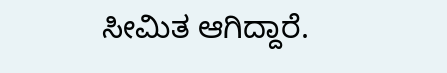ಸೀಮಿತ ಆಗಿದ್ದಾರೆ.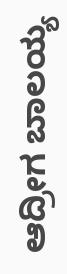ಆದ್ರೀಗ ಬಾಲಯ್ಯ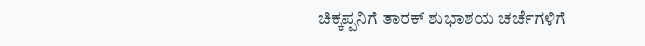ಚಿಕ್ಕಪ್ಪನಿಗೆ ತಾರಕ್ ಶುಭಾಶಯ ಚರ್ಚೆಗಳಿಗೆ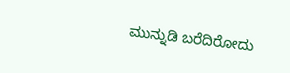ಮುನ್ನುಡಿ ಬರೆದಿರೋದು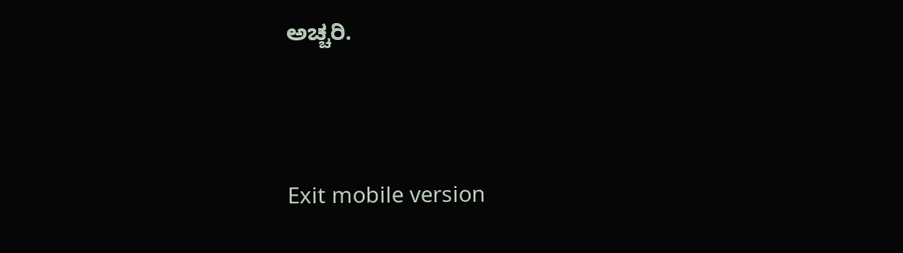ಅಚ್ಚರಿ.





Exit mobile version